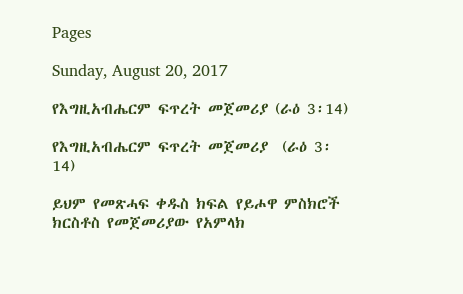Pages

Sunday, August 20, 2017

የእግዚአብሔርም ፍጥረት መጀመሪያ (ራዕ 3፡14)

የእግዚአብሔርም ፍጥረት መጀመሪያ  (ራዕ 3፡14)

ይህም የመጽሓፍ ቀዱስ ክፍል የይሖዋ ምስክሮች ክርስቶስ የመጀመሪያው የአምላክ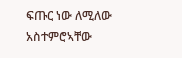ፍጡር ነው ለሚለው አስተምሮኣቸው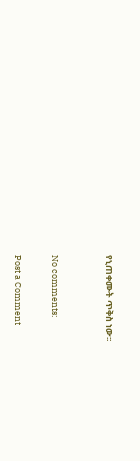የኒጠቀሙት ጥቅስ ነው፡፡


No comments:

Post a Comment